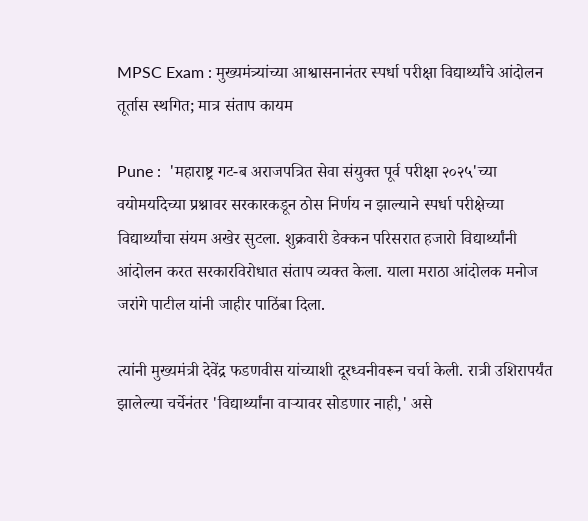MPSC Exam : मुख्यमंत्र्यांच्या आश्वासनानंतर स्पर्धा परीक्षा विद्यार्थ्यांचे आंदोलन तूर्तास स्थगित; मात्र संताप कायम

Pune :  'महाराष्ट्र गट-ब अराजपत्रित सेवा संयुक्त पूर्व परीक्षा २०२५'च्या वयोमर्यादेच्या प्रश्नावर सरकारकडून ठोस निर्णय न झाल्याने स्पर्धा परीक्षेच्या विद्यार्थ्यांचा संयम अखेर सुटला. शुक्रवारी डेक्कन परिसरात हजारो विद्यार्थ्यांनी आंदोलन करत सरकारविरोधात संताप व्यक्त केला. याला मराठा आंदोलक मनोज जरांगे पाटील यांनी जाहीर पाठिंबा दिला.

त्यांनी मुख्यमंत्री देवेंद्र फडणवीस यांच्याशी दूरध्वनीवरून चर्चा केली. रात्री उशिरापर्यंत झालेल्या चर्चेनंतर 'विद्यार्थ्यांना वाऱ्यावर सोडणार नाही,' असे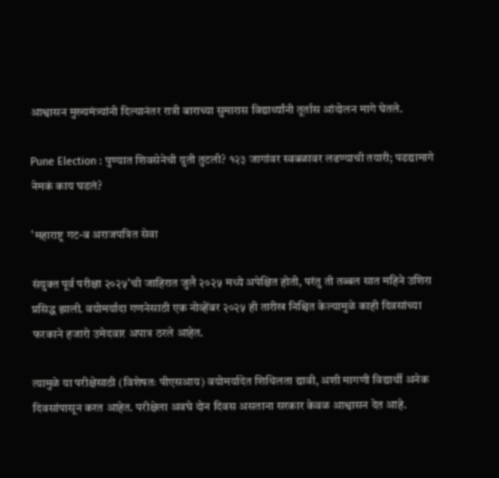आश्वासन मुख्यमंत्र्यांनी दिल्यानंतर रात्री बाराच्या सुमारास विद्यार्थ्यांनी तूर्तास आंदोलन मागे घेतले.

Pune Election : पुण्यात शिवसेनेची युती तुटली? १२३ जागांवर स्वबळावर लढण्याची तयारी; पडद्यामागे नेमकं काय घडलं?

'महाराष्ट्र गट-ब अराजपत्रित सेवा

संयुक्त पूर्व परीक्षा २०२५'ची जाहिरात जुलै २०२५ मध्ये अपेक्षित होती, परंतु ती तब्बल सात महिने उशिरा प्रसिद्ध झाली. वयोमर्यादा गणनेसाठी एक नोव्हेंबर २०२५ ही तारीख निश्चित केल्यामुळे काही दिवसांच्या फरकाने हजारो उमेदवार अपात्र ठरले आहेत.

त्यामुळे या परीक्षेसाठी (विशेषतः पीएसआय) वयोमर्यादेत शिथिलता द्यावी, अशी मागणी विद्यार्थी अनेक दिवसांपासून करत आहेत. परीक्षेला अवघे दोन दिवस असताना सरकार केवळ आश्वासन देत आहे.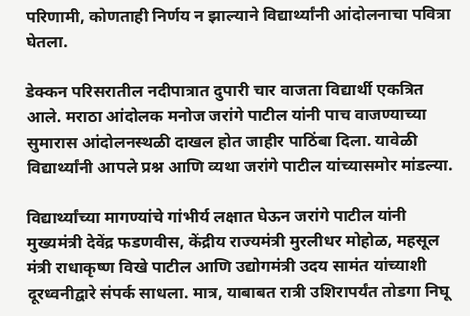परिणामी, कोणताही निर्णय न झाल्याने विद्यार्थ्यांनी आंदोलनाचा पवित्रा घेतला.

डेक्कन परिसरातील नदीपात्रात दुपारी चार वाजता विद्यार्थी एकत्रित आले. मराठा आंदोलक मनोज जरांगे पाटील यांनी पाच वाजण्याच्या सुमारास आंदोलनस्थळी दाखल होत जाहीर पाठिंबा दिला. यावेळी विद्यार्थ्यांनी आपले प्रश्न आणि व्यथा जरांगे पाटील यांच्यासमोर मांडल्या.

विद्यार्थ्यांच्या मागण्यांचे गांभीर्य लक्षात घेऊन जरांगे पाटील यांनी मुख्यमंत्री देवेंद्र फडणवीस, केंद्रीय राज्यमंत्री मुरलीधर मोहोळ, महसूल मंत्री राधाकृष्ण विखे पाटील आणि उद्योगमंत्री उदय सामंत यांच्याशी दूरध्वनीद्वारे संपर्क साधला. मात्र, याबाबत रात्री उशिरापर्यंत तोडगा निघू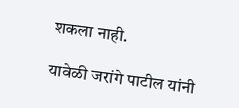शकला नाही.

यावेळी जरांगे पाटील यांनी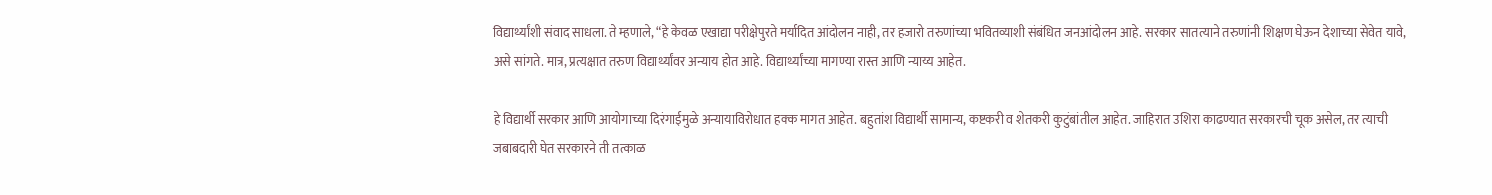विद्यार्थ्यांशी संवाद साधला. ते म्हणाले, “हे केवळ एखाद्या परीक्षेपुरते मर्यादित आंदोलन नाही, तर हजारो तरुणांच्या भवितव्याशी संबंधित जनआंदोलन आहे. सरकार सातत्याने तरुणांनी शिक्षण घेऊन देशाच्या सेवेत यावे, असे सांगते. मात्र, प्रत्यक्षात तरुण विद्यार्थ्यांवर अन्याय होत आहे. विद्यार्थ्यांच्या मागण्या रास्त आणि न्याय्य आहेत.

हे विद्यार्थी सरकार आणि आयोगाच्या दिरंगाईमुळे अन्यायाविरोधात हक्क मागत आहेत. बहुतांश विद्यार्थी सामान्य, कष्टकरी व शेतकरी कुटुंबांतील आहेत. जाहिरात उशिरा काढण्यात सरकारची चूक असेल, तर त्याची जबाबदारी घेत सरकारने ती तत्काळ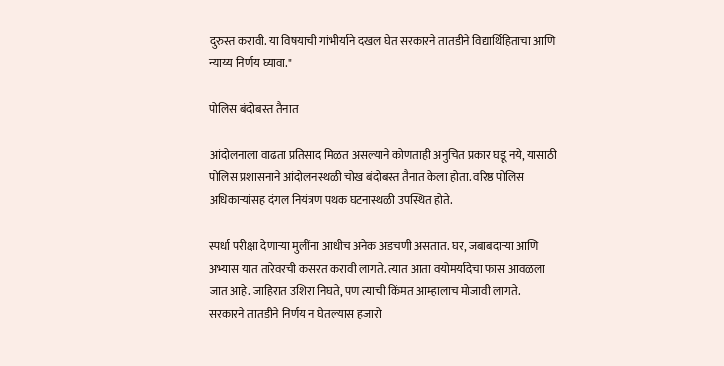दुरुस्त करावी. या विषयाची गांभीर्याने दखल घेत सरकारने तातडीने विद्यार्थिहिताचा आणि न्याय्य निर्णय घ्यावा."

पोलिस बंदोबस्त तैनात

आंदोलनाला वाढता प्रतिसाद मिळत असल्याने कोणताही अनुचित प्रकार घडू नये, यासाठी पोलिस प्रशासनाने आंदोलनस्थळी चोख बंदोबस्त तैनात केला होता. वरिष्ठ पोलिस अधिकाऱ्यांसह दंगल नियंत्रण पथक घटनास्थळी उपस्थित होते.

स्पर्धा परीक्षा देणाऱ्या मुलींना आधीच अनेक अडचणी असतात. घर, जबाबदाऱ्या आणि अभ्यास यात तारेवरची कसरत करावी लागते. त्यात आता वयोमर्यादेचा फास आवळला जात आहे. जाहिरात उशिरा निघते, पण त्याची किंमत आम्हालाच मोजावी लागते. सरकारने तातडीने निर्णय न घेतल्यास हजारो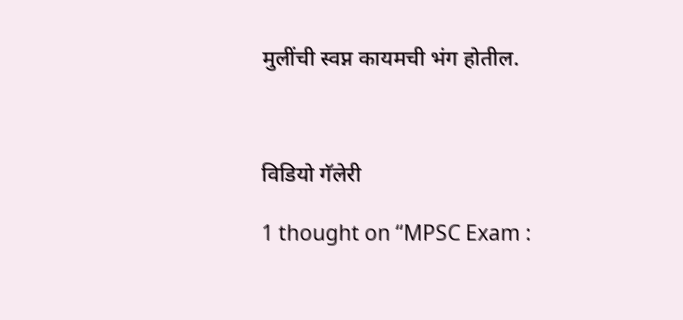मुलींची स्वप्न कायमची भंग होतील.



विडियो गॅलेरी

1 thought on “MPSC Exam :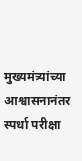मुख्यमंत्र्यांच्या आश्वासनानंतर स्पर्धा परीक्षा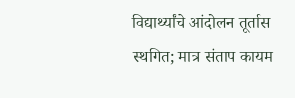विद्यार्थ्यांचे आंदोलन तूर्तास स्थगित; मात्र संताप कायम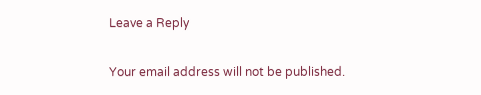Leave a Reply

Your email address will not be published.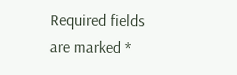Required fields are marked *